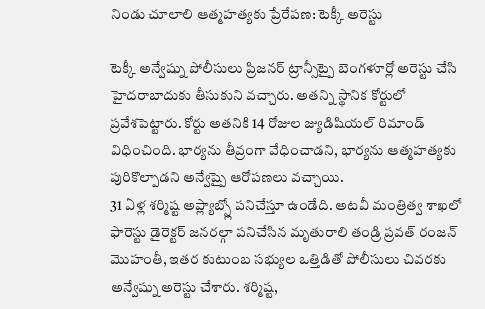నిండు చూలాలి ఆత్మహత్యకు ప్రేరేపణ: టెక్కీ అరెస్టు

టెక్కీ అన్వేష్ను పోలీసులు ప్రిజనర్ ట్రాన్సీట్పై బెంగళూర్లో అరెస్టు చేసి హైదరాబాదుకు తీసుకుని వచ్చారు. అతన్ని స్థానిక కోర్టులో ప్రవేశపెట్టారు. కోర్టు అతనికి 14 రోజుల జ్యుడిషియల్ రిమాండ్ విధించింది. భార్యను తీవ్రంగా వేధించాడని, భార్యను ఆత్మహత్యకు పురికొల్పాడని అన్వేష్పై ఆరోపణలు వచ్చాయి.
31 ఏళ్ల శర్మిష్ట అప్ల్యాబ్స్లో పనిచేస్తూ ఉండేది. అటవీ మంత్రిత్వ శాఖలో ఫారెస్టు డైరెక్టర్ జనరల్గా పనిచేసిన మృతురాలి తండ్రి ప్రవత్ రంజన్ మొహంతీ, ఇతర కుటుంబ సభ్యుల ఒత్తిడితో పోలీసులు చివరకు అన్వేష్ను అరెస్టు చేశారు. శర్మిష్ట,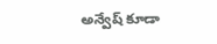అన్వేష్ కూడా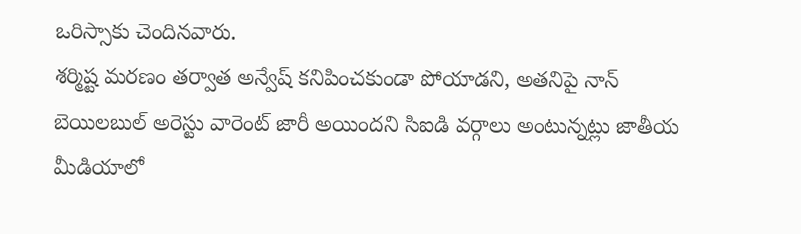ఒరిస్సాకు చెందినవారు.
శర్మిష్ట మరణం తర్వాత అన్వేష్ కనిపించకుండా పోయాడని, అతనిపై నాన్ బెయిలబుల్ అరెస్టు వారెంట్ జారీ అయిందని సిఐడి వర్గాలు అంటున్నట్లు జాతీయ మీడియాలో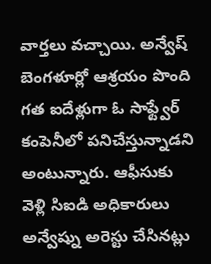వార్తలు వచ్చాయి. అన్వేష్ బెంగళూర్లో ఆశ్రయం పొంది గత ఐదేళ్లుగా ఓ సాఫ్ట్వేర్ కంపెనీలో పనిచేస్తున్నాడని అంటున్నారు. ఆఫీసుకు వెళ్లి సిఐడి అధికారులు అన్వేష్ను అరెస్టు చేసినట్లు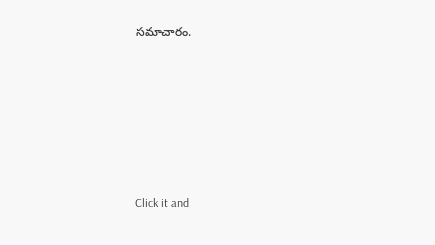సమాచారం.












Click it and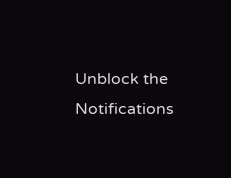Unblock the Notifications